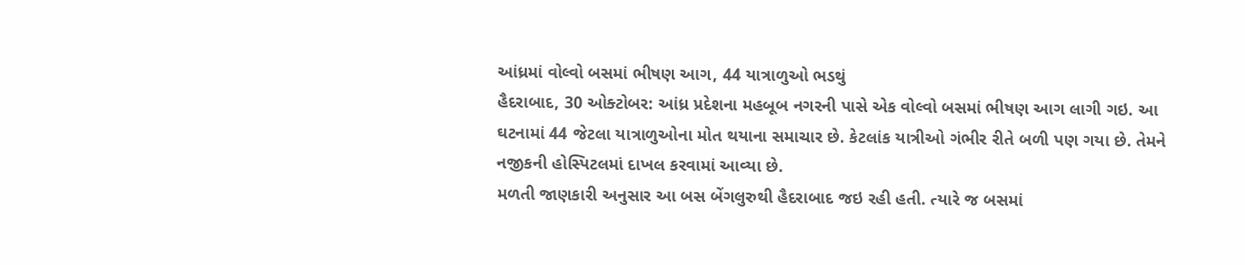આંધ્રમાં વોલ્વો બસમાં ભીષણ આગ, 44 યાત્રાળુઓ ભડથું
હૈદરાબાદ, 30 ઓક્ટોબર: આંધ્ર પ્રદેશના મહબૂબ નગરની પાસે એક વોલ્વો બસમાં ભીષણ આગ લાગી ગઇ. આ ઘટનામાં 44 જેટલા યાત્રાળુઓના મોત થયાના સમાચાર છે. કેટલાંક યાત્રીઓ ગંભીર રીતે બળી પણ ગયા છે. તેમને નજીકની હોસ્પિટલમાં દાખલ કરવામાં આવ્યા છે.
મળતી જાણકારી અનુસાર આ બસ બેંગલુરુથી હૈદરાબાદ જઇ રહી હતી. ત્યારે જ બસમાં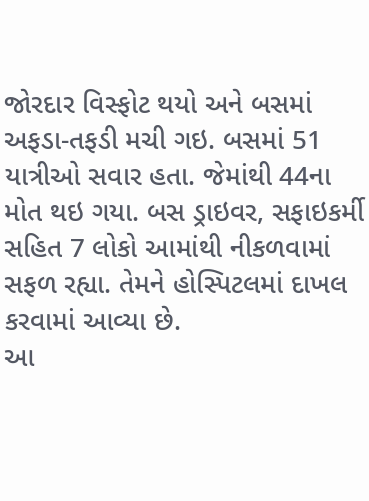જોરદાર વિસ્ફોટ થયો અને બસમાં અફડા-તફડી મચી ગઇ. બસમાં 51 યાત્રીઓ સવાર હતા. જેમાંથી 44ના મોત થઇ ગયા. બસ ડ્રાઇવર, સફાઇકર્મી સહિત 7 લોકો આમાંથી નીકળવામાં સફળ રહ્યા. તેમને હોસ્પિટલમાં દાખલ કરવામાં આવ્યા છે.
આ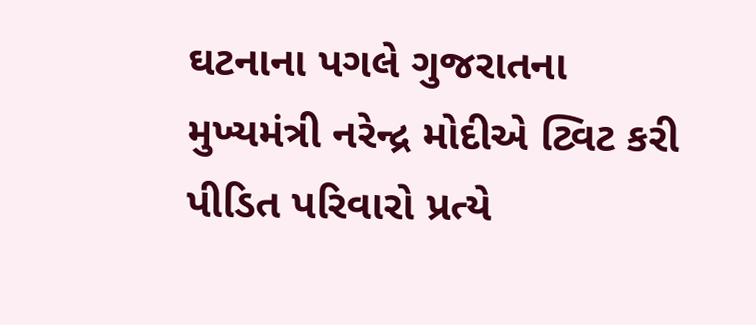ઘટનાના પગલે ગુજરાતના મુખ્યમંત્રી નરેન્દ્ર મોદીએ ટ્વિટ કરી પીડિત પરિવારો પ્રત્યે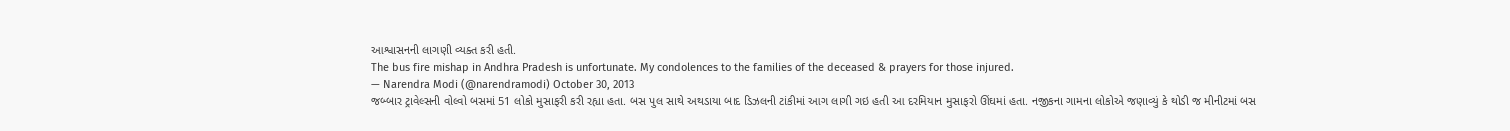આશ્વાસનની લાગણી વ્યક્ત કરી હતી.
The bus fire mishap in Andhra Pradesh is unfortunate. My condolences to the families of the deceased & prayers for those injured.
— Narendra Modi (@narendramodi) October 30, 2013
જબ્બાર ટ્રાવેલ્સની વોલ્વો બસમાં 51 લોકો મુસાફરી કરી રહ્યા હતા. બસ પુલ સાથે અથડાયા બાદ ડિઝલની ટાંકીમાં આગ લાગી ગઇ હતી આ દરમિયાન મુસાફરો ઊંઘમાં હતા. નજીકના ગામના લોકોએ જણાવ્યું કે થોડી જ મીનીટમાં બસ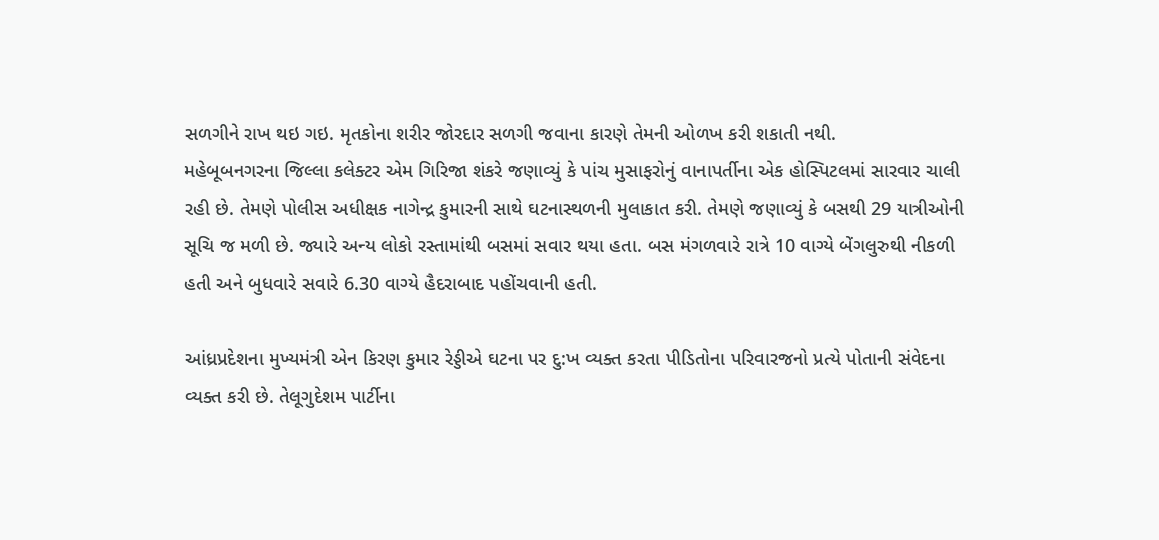સળગીને રાખ થઇ ગઇ. મૃતકોના શરીર જોરદાર સળગી જવાના કારણે તેમની ઓળખ કરી શકાતી નથી.
મહેબૂબનગરના જિલ્લા કલેક્ટર એમ ગિરિજા શંકરે જણાવ્યું કે પાંચ મુસાફરોનું વાનાપર્તીના એક હોસ્પિટલમાં સારવાર ચાલી રહી છે. તેમણે પોલીસ અધીક્ષક નાગેન્દ્ર કુમારની સાથે ઘટનાસ્થળની મુલાકાત કરી. તેમણે જણાવ્યું કે બસથી 29 યાત્રીઓની સૂચિ જ મળી છે. જ્યારે અન્ય લોકો રસ્તામાંથી બસમાં સવાર થયા હતા. બસ મંગળવારે રાત્રે 10 વાગ્યે બેંગલુરુથી નીકળી હતી અને બુધવારે સવારે 6.30 વાગ્યે હૈદરાબાદ પહોંચવાની હતી.

આંધ્રપ્રદેશના મુખ્યમંત્રી એન કિરણ કુમાર રેડ્ડીએ ઘટના પર દુ:ખ વ્યક્ત કરતા પીડિતોના પરિવારજનો પ્રત્યે પોતાની સંવેદના વ્યક્ત કરી છે. તેલૂગુદેશમ પાર્ટીના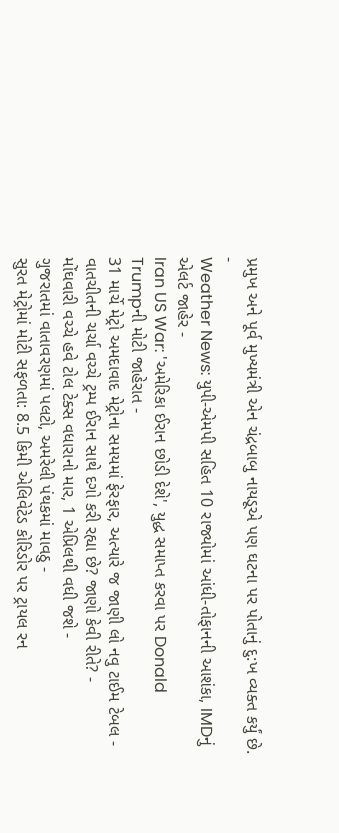પ્રમુખ અને પૂર્વ મુખ્યમંત્રી એન ચંદ્રબાબુ નાયડૂએ પણ ઘટના પર પોતાનું દુ:ખ વ્યક્ત કર્યું છે.
-
Weather News: યુપી-એમપી સહિત 10 રાજ્યોમાં આંધી-તોફાનની આશંકા, IMDનું એલર્ટ જાહેર -
Iran US War: 'અમેરિકા ઈરાન છોડી દેશે', યુદ્ધ સમાપ્ત કરવા પર Donald Trumpની મોટી જાહેરાત -
31 માર્ચે મેટ્રો અમદાવાદ મેટ્રોના સમયમાં ફેરફાર, અત્યારે જ જાણી લો નવુ ટાઈમ ટેબલ -
વાતચીતની ચર્ચા વચ્ચે ટ્રમ્પ ઈરાન સાથે દગો કરી રહ્યા છે? જાણો કેવી રીતે? -
મોંઘવારી વચ્ચે હવે ટોલ ટેક્સ વધારાનો માર, 1 એપ્રિલથી વધી જશે -
ગુજરાતમાં વાતાવરણમાં પલટો, અમરેલી પંથકમાં માવઠુ -
સુરત મેટ્રોમાં મોટી સફળતા: 8.5 કિમી એલિવેટેડ કોરિડોર પર ટ્રાયલ રન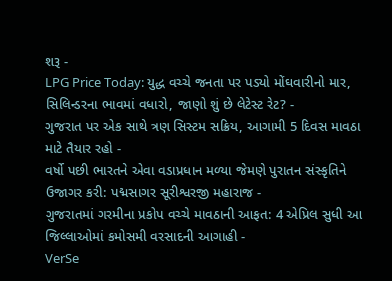શરૂ -
LPG Price Today: યુદ્ધ વચ્ચે જનતા પર પડ્યો મોંઘવારીનો માર, સિલિન્ડરના ભાવમાં વધારો, જાણો શું છે લેટેસ્ટ રેટ? -
ગુજરાત પર એક સાથે ત્રણ સિસ્ટમ સક્રિય, આગામી 5 દિવસ માવઠા માટે તૈયાર રહો -
વર્ષો પછી ભારતને એવા વડાપ્રધાન મળ્યા જેમણે પુરાતન સંસ્કૃતિને ઉજાગર કરી: પદ્મસાગર સૂરીશ્વરજી મહારાજ -
ગુજરાતમાં ગરમીના પ્રકોપ વચ્ચે માવઠાની આફત: 4 એપ્રિલ સુધી આ જિલ્લાઓમાં કમોસમી વરસાદની આગાહી -
VerSe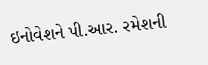ઇનોવેશને પી.આર. રમેશની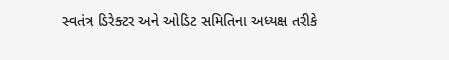સ્વતંત્ર ડિરેક્ટર અને ઓડિટ સમિતિના અધ્યક્ષ તરીકે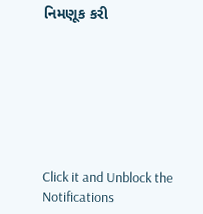નિમણૂક કરી







Click it and Unblock the Notifications